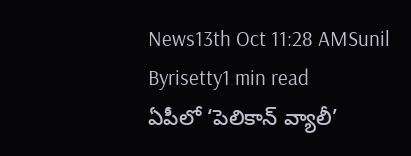News13th Oct 11:28 AMSunil Byrisetty1 min read
ఏపీలో ‘పెలికాన్ వ్యాలీ’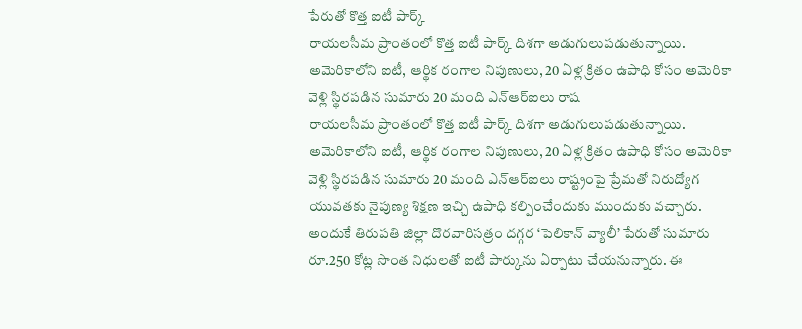పేరుతో కొత్త ఐటీ పార్క్
రాయలసీమ ప్రాంతంలో కొత్త ఐటీ పార్క్ దిశగా అడుగులుపడుతున్నాయి. అమెరికాలోని ఐటీ, ఆర్థిక రంగాల నిపుణులు, 20 ఏళ్ల క్రితం ఉపాధి కోసం అమెరికా వెళ్లి స్థిరపడిన సుమారు 20 మంది ఎన్ఆర్ఐలు రాష
రాయలసీమ ప్రాంతంలో కొత్త ఐటీ పార్క్ దిశగా అడుగులుపడుతున్నాయి. అమెరికాలోని ఐటీ, ఆర్థిక రంగాల నిపుణులు, 20 ఏళ్ల క్రితం ఉపాధి కోసం అమెరికా వెళ్లి స్థిరపడిన సుమారు 20 మంది ఎన్ఆర్ఐలు రాష్ట్రంపై ప్రేమతో నిరుద్యోగ యువతకు నైపుణ్య శిక్షణ ఇచ్చి ఉపాధి కల్పించేందుకు ముందుకు వచ్చారు. అందుకే తిరుపతి జిల్లా దొరవారిసత్రం దగ్గర ‘పెలికాన్ వ్యాలీ’ పేరుతో సుమారు రూ.250 కోట్ల సొంత నిధులతో ఐటీ పార్కును ఏర్పాటు చేయనున్నారు. ఈ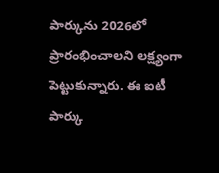పార్కును 2026లో ప్రారంభించాలని లక్ష్యంగా పెట్టుకున్నారు. ఈ ఐటీ పార్కు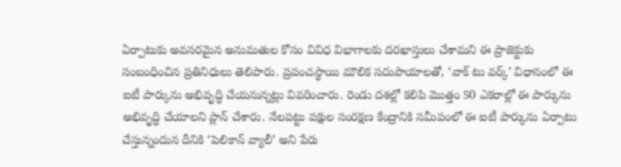ఏర్పాటుకు అవసరమైన అనుమతుల కోసం వివిధ విభాగాలకు దరఖాస్తులు చేశామని ఈ ప్రాజెక్టుకు సంబంధించిన ప్రతినిధులు తెలిపారు. ప్రపంచస్థాయి మౌలిక సదుపాయాలతో, ‘వాక్ టు వర్క్’ విధానంలో ఈ ఐటీ పార్కును అభివృద్ధి చేయనున్నట్లు వివరించారు. రెండు దశల్లో కలిపి మొత్తం 50 ఎకరాల్లో ఈ పార్కును అభివృద్ధి చేయాలని ప్లాన్ చేశారు. నేలపట్టు పక్షుల సంరక్షణ కేంద్రానికి సమీపంలో ఈ ఐటీ పార్కును ఏర్పాటు చేస్తున్నందున దీనికి ‘పెలికాన్ వ్యాలీ’ అని పేరు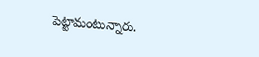పెట్టామంటున్నారు.